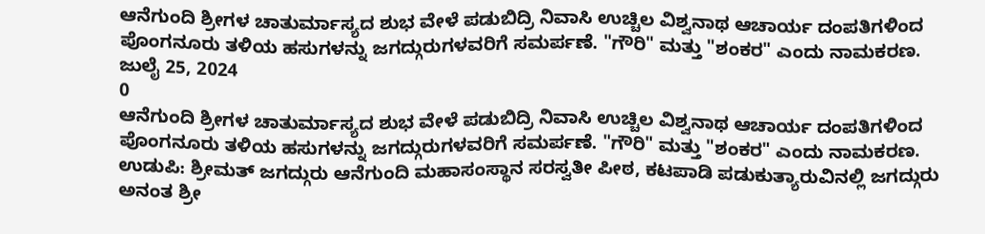ಆನೆಗುಂದಿ ಶ್ರೀಗಳ ಚಾತುರ್ಮಾಸ್ಯದ ಶುಭ ವೇಳೆ ಪಡುಬಿದ್ರಿ ನಿವಾಸಿ ಉಚ್ಚಿಲ ವಿಶ್ವನಾಥ ಆಚಾರ್ಯ ದಂಪತಿಗಳಿಂದ ಪೊಂಗನೂರು ತಳಿಯ ಹಸುಗಳನ್ನು ಜಗದ್ಗುರುಗಳವರಿಗೆ ಸಮರ್ಪಣೆ. "ಗೌರಿ" ಮತ್ತು "ಶಂಕರ" ಎಂದು ನಾಮಕರಣ.
ಜುಲೈ 25, 2024
0
ಆನೆಗುಂದಿ ಶ್ರೀಗಳ ಚಾತುರ್ಮಾಸ್ಯದ ಶುಭ ವೇಳೆ ಪಡುಬಿದ್ರಿ ನಿವಾಸಿ ಉಚ್ಚಿಲ ವಿಶ್ವನಾಥ ಆಚಾರ್ಯ ದಂಪತಿಗಳಿಂದ ಪೊಂಗನೂರು ತಳಿಯ ಹಸುಗಳನ್ನು ಜಗದ್ಗುರುಗಳವರಿಗೆ ಸಮರ್ಪಣೆ. "ಗೌರಿ" ಮತ್ತು "ಶಂಕರ" ಎಂದು ನಾಮಕರಣ.
ಉಡುಪಿ: ಶ್ರೀಮತ್ ಜಗದ್ಗುರು ಆನೆಗುಂದಿ ಮಹಾಸಂಸ್ಥಾನ ಸರಸ್ವತೀ ಪೀಠ, ಕಟಪಾಡಿ ಪಡುಕುತ್ಯಾರುವಿನಲ್ಲಿ ಜಗದ್ಗುರು ಅನಂತ ಶ್ರೀ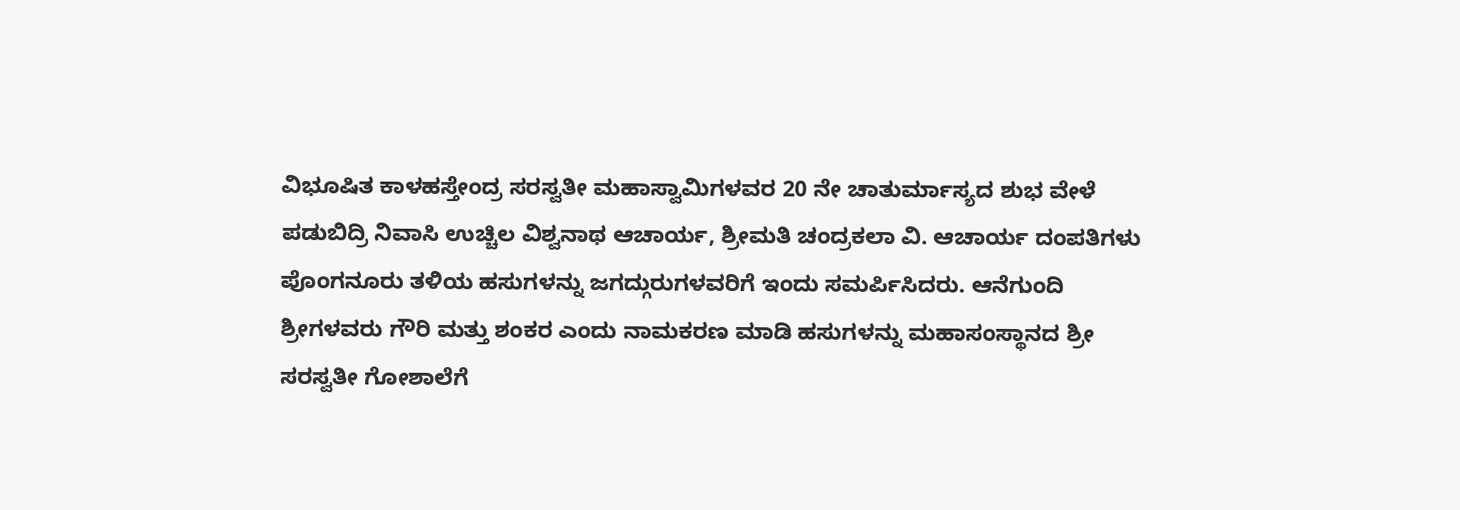ವಿಭೂಷಿತ ಕಾಳಹಸ್ತೇಂದ್ರ ಸರಸ್ವತೀ ಮಹಾಸ್ವಾಮಿಗಳವರ 20 ನೇ ಚಾತುರ್ಮಾಸ್ಯದ ಶುಭ ವೇಳೆ ಪಡುಬಿದ್ರಿ ನಿವಾಸಿ ಉಚ್ಚಿಲ ವಿಶ್ವನಾಥ ಆಚಾರ್ಯ, ಶ್ರೀಮತಿ ಚಂದ್ರಕಲಾ ವಿ. ಆಚಾರ್ಯ ದಂಪತಿಗಳು ಪೊಂಗನೂರು ತಳಿಯ ಹಸುಗಳನ್ನು ಜಗದ್ಗುರುಗಳವರಿಗೆ ಇಂದು ಸಮರ್ಪಿಸಿದರು. ಆನೆಗುಂದಿ ಶ್ರೀಗಳವರು ಗೌರಿ ಮತ್ತು ಶಂಕರ ಎಂದು ನಾಮಕರಣ ಮಾಡಿ ಹಸುಗಳನ್ನು ಮಹಾಸಂಸ್ಥಾನದ ಶ್ರೀ ಸರಸ್ವತೀ ಗೋಶಾಲೆಗೆ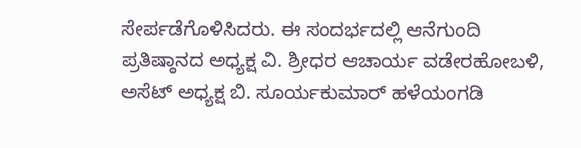ಸೇರ್ಪಡೆಗೊಳಿಸಿದರು. ಈ ಸಂದರ್ಭದಲ್ಲಿ ಆನೆಗುಂದಿ ಪ್ರತಿಷ್ಠಾನದ ಅಧ್ಯಕ್ಷ ವಿ. ಶ್ರೀಧರ ಆಚಾರ್ಯ ವಡೇರಹೋಬಳಿ, ಅಸೆಟ್ ಅಧ್ಯಕ್ಷ ಬಿ. ಸೂರ್ಯಕುಮಾರ್ ಹಳೆಯಂಗಡಿ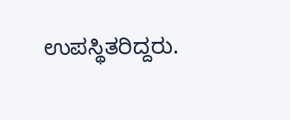ಉಪಸ್ಥಿತರಿದ್ದರು.